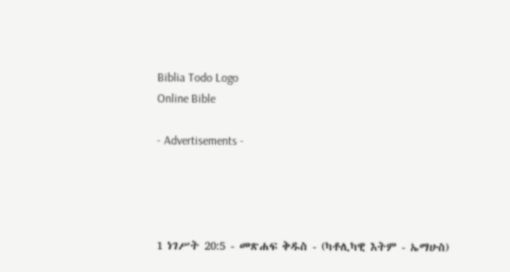Biblia Todo Logo
Online Bible

- Advertisements -




1 ነገሥት 20:5 - መጽሐፍ ቅዱስ - (ካቶሊካዊ እትም - ኤማሁስ)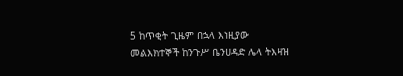5 ከጥቂት ጊዜም በኋላ እነዚያው መልእክተኞች ከንጉሥ ቤንሀዳድ ሌላ ትእዛዝ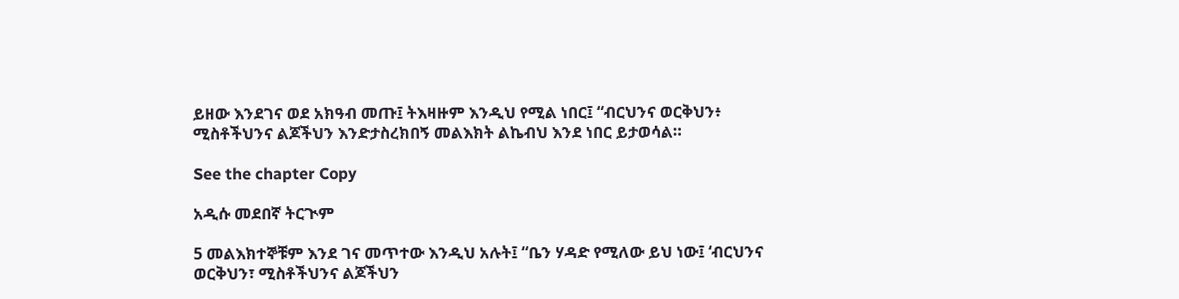ይዘው እንደገና ወደ አክዓብ መጡ፤ ትእዛዙም እንዲህ የሚል ነበር፤ “ብርህንና ወርቅህን፥ ሚስቶችህንና ልጆችህን እንድታስረክበኝ መልእክት ልኬብህ እንደ ነበር ይታወሳል።

See the chapter Copy

አዲሱ መደበኛ ትርጒም

5 መልእክተኞቹም እንደ ገና መጥተው እንዲህ አሉት፤ “ቤን ሃዳድ የሚለው ይህ ነው፤ ‘ብርህንና ወርቅህን፣ ሚስቶችህንና ልጆችህን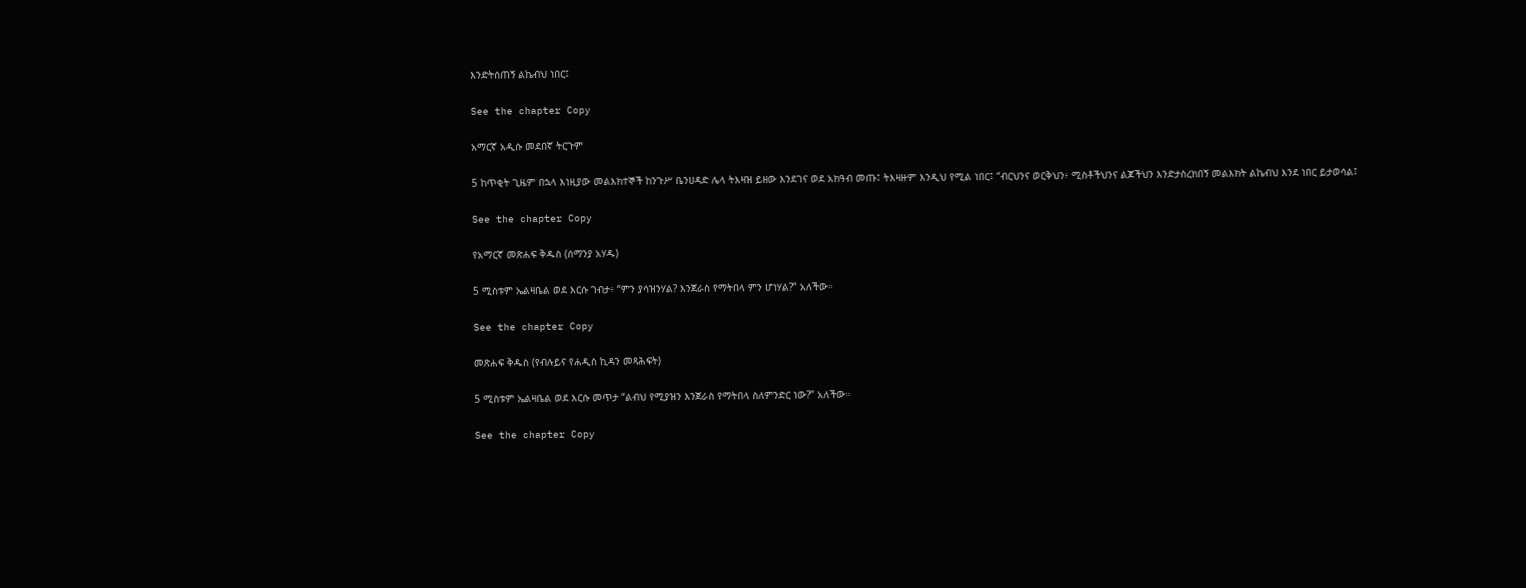እንድትሰጠኝ ልኬብህ ነበር፤

See the chapter Copy

አማርኛ አዲሱ መደበኛ ትርጉም

5 ከጥቂት ጊዜም በኋላ እነዚያው መልእክተኞች ከንጉሥ ቤንሀዳድ ሌላ ትእዛዝ ይዘው እንደገና ወደ አክዓብ መጡ፤ ትእዛዙም እንዲህ የሚል ነበር፤ “ብርህንና ወርቅህን፥ ሚስቶችህንና ልጆችህን እንድታስረክበኝ መልእክት ልኬብህ እንደ ነበር ይታወሳል፤

See the chapter Copy

የአማርኛ መጽሐፍ ቅዱስ (ሰማንያ አሃዱ)

5 ሚስቱም ኤልዛቤል ወደ እርሱ ገብታ፥ “ምን ያሳዝንሃል? እንጀራስ የማትበላ ምን ሆነሃል?” አለችው።

See the chapter Copy

መጽሐፍ ቅዱስ (የብሉይና የሐዲስ ኪዳን መጻሕፍት)

5 ሚስቱም ኤልዛቤል ወደ እርሱ መጥታ “ልብህ የሚያዝን እንጀራስ የማትበላ ስለምንድር ነው?” አለችው።

See the chapter Copy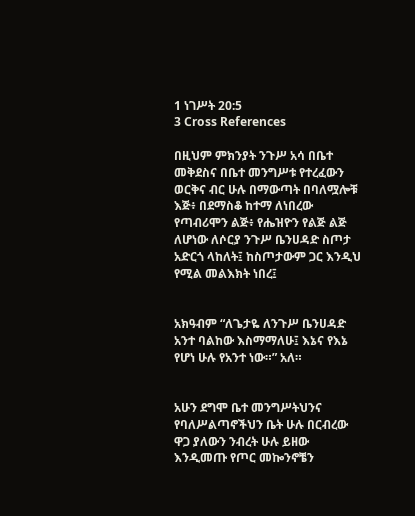1 ነገሥት 20:5
3 Cross References

በዚህም ምክንያት ንጉሥ አሳ በቤተ መቅደስና በቤተ መንግሥቱ የተረፈውን ወርቅና ብር ሁሉ በማውጣት በባለሟሎቹ እጅ፥ በደማስቆ ከተማ ለነበረው የጣብሪሞን ልጅ፥ የሔዝዮን የልጅ ልጅ ለሆነው ለሶርያ ንጉሥ ቤንሀዳድ ስጦታ አድርጎ ላከለት፤ ከስጦታውም ጋር እንዲህ የሚል መልእክት ነበረ፤


አክዓብም “ለጌታዬ ለንጉሥ ቤንሀዳድ አንተ ባልከው እስማማለሁ፤ እኔና የእኔ የሆነ ሁሉ የአንተ ነው።” አለ።


አሁን ደግሞ ቤተ መንግሥትህንና የባለሥልጣኖችህን ቤት ሁሉ በርብረው ዋጋ ያለውን ንብረት ሁሉ ይዘው እንዲመጡ የጦር መኰንኖቼን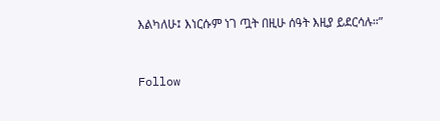እልካለሁ፤ እነርሱም ነገ ጧት በዚሁ ሰዓት እዚያ ይደርሳሉ።”


Follow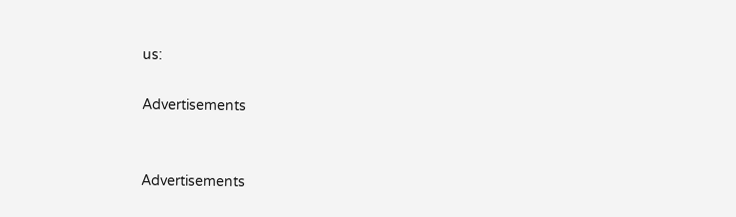us:

Advertisements


Advertisements